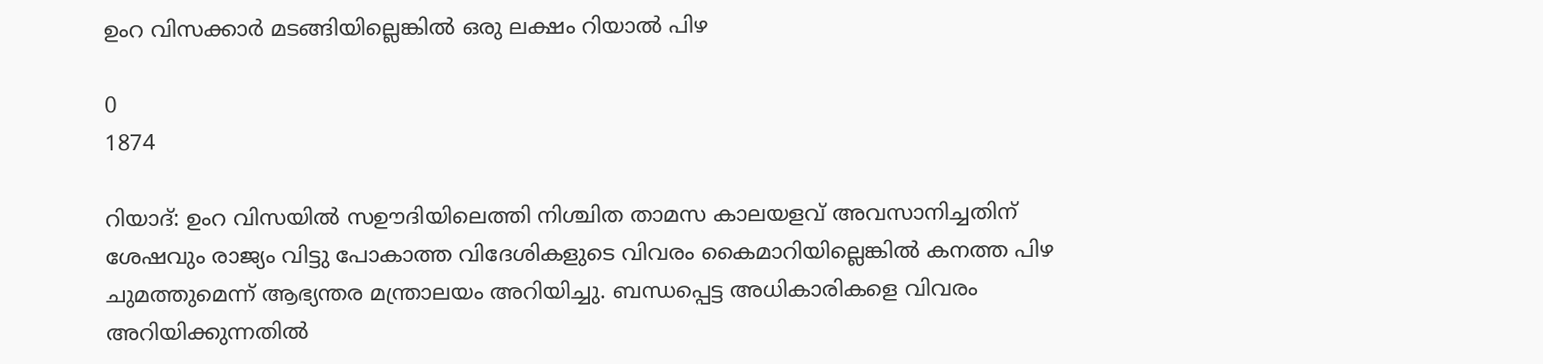ഉംറ വിസക്കാർ മടങ്ങിയില്ലെങ്കിൽ ഒരു ലക്ഷം റിയാൽ പിഴ

0
1874

റിയാദ്: ഉംറ വിസയിൽ സഊദിയിലെത്തി നിശ്ചിത താമസ കാലയളവ് അവസാനിച്ചതിന് ശേഷവും രാജ്യം വിട്ടു പോകാത്ത വിദേശികളുടെ വിവരം കൈമാറിയില്ലെങ്കിൽ കനത്ത പിഴ ചുമത്തുമെന്ന് ആഭ്യന്തര മന്ത്രാലയം അറിയിച്ചു. ബന്ധപ്പെട്ട അധികാരികളെ വിവരം അറിയിക്കുന്നതിൽ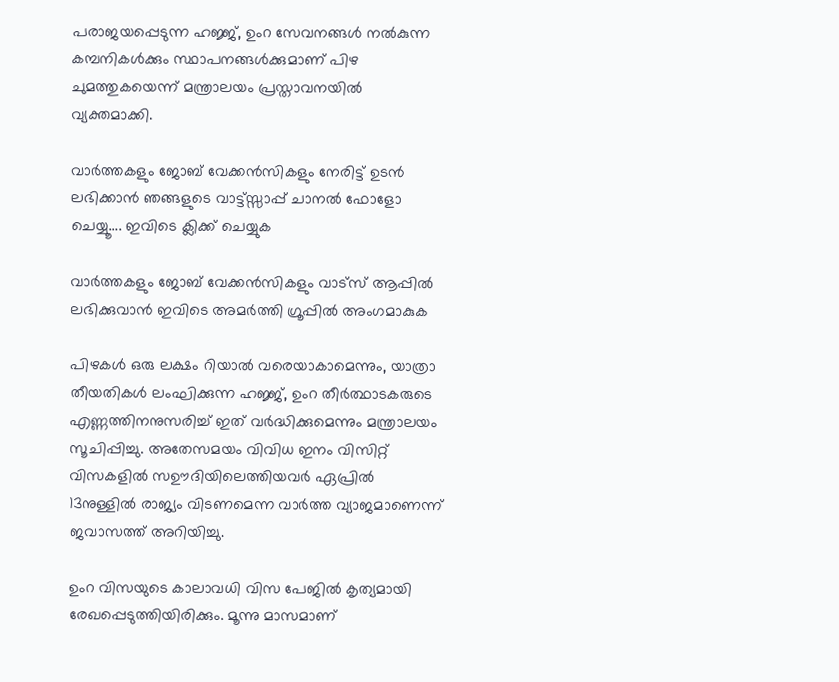പരാജയപ്പെടുന്ന ഹജ്ജ്, ഉംറ സേവനങ്ങൾ നൽകുന്ന കമ്പനികൾക്കും സ്ഥാപനങ്ങൾക്കുമാണ് പിഴ ചുമത്തുകയെന്ന് മന്ത്രാലയം പ്രസ്താവനയിൽ വ്യക്തമാക്കി.

വാർത്തകളും ജോബ് വേക്കൻസികളും നേരിട്ട് ഉടൻ ലഭിക്കാൻ ഞങ്ങളുടെ വാട്ട്സ്സാപ്പ് ചാനൽ ഫോളോ ചെയ്യൂ…. ഇവിടെ ക്ലിക്ക് ചെയ്യുക

വാർത്തകളും ജോബ് വേക്കൻസികളും വാട്സ് ആപ്പിൽ ലഭിക്കുവാൻ ഇവിടെ അമർത്തി ഗ്രൂപ്പിൽ അംഗമാകുക

പിഴകൾ ഒരു ലക്ഷം റിയാൽ വരെയാകാമെന്നും, യാത്രാ തീയതികൾ ലംഘിക്കുന്ന ഹജ്ജ്, ഉംറ തീർത്ഥാടകരുടെ എണ്ണത്തിനനുസരിച്ച് ഇത് വർദ്ധിക്കുമെന്നും മന്ത്രാലയം സൂചിപ്പിച്ചു. അതേസമയം വിവിധ ഇനം വിസിറ്റ് വിസകളിൽ സഊദിയിലെത്തിയവർ ഏപ്രിൽ 13നുള്ളിൽ രാജ്യം വിടണമെന്ന വാർത്ത വ്യാജമാണെന്ന് ജവാസത്ത് അറിയിച്ചു.

ഉംറ വിസയുടെ കാലാവധി വിസ പേജില്‍ കൃത്യമായി രേഖപ്പെടുത്തിയിരിക്കും. മൂന്നു മാസമാണ്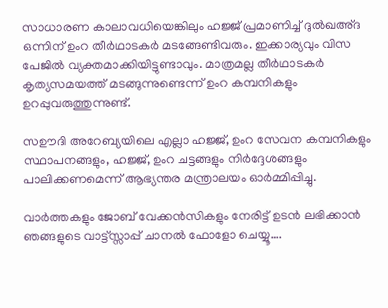സാധാരണ കാലാവധിയെങ്കിലും ഹജ്ജ് പ്രമാണിച്ച് ദുല്‍ഖഅ്ദ ഒന്നിന് ഉംറ തീര്‍ഥാടകര്‍ മടങ്ങേണ്ടിവരും. ഇക്കാര്യവും വിസ പേജില്‍ വ്യക്തമാക്കിയിട്ടുണ്ടാവും. മാത്രമല്ല തീര്‍ഥാടകര്‍ കൃത്യസമയത്ത് മടങ്ങുന്നുണ്ടെന്ന് ഉംറ കമ്പനികളും ഉറപ്പുവരുത്തുന്നുണ്ട്.

സഊദി അറേബ്യയിലെ എല്ലാ ഹജ്ജ്, ഉംറ സേവന കമ്പനികളും സ്ഥാപനങ്ങളും, ഹജ്ജ്, ഉംറ ചട്ടങ്ങളും നിർദ്ദേശങ്ങളും പാലിക്കണമെന്ന് ആഭ്യന്തര മന്ത്രാലയം ഓർമ്മിപ്പിച്ചു.

വാർത്തകളും ജോബ് വേക്കൻസികളും നേരിട്ട് ഉടൻ ലഭിക്കാൻ ഞങ്ങളുടെ വാട്ട്സ്സാപ്പ് ചാനൽ ഫോളോ ചെയ്യൂ….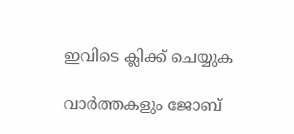ഇവിടെ ക്ലിക്ക് ചെയ്യുക

വാർത്തകളും ജോബ്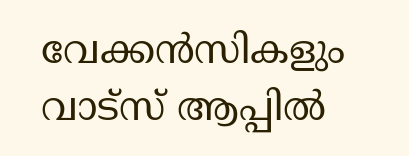വേക്കൻസികളും വാട്സ് ആപ്പിൽ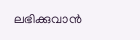ലഭിക്കുവാൻ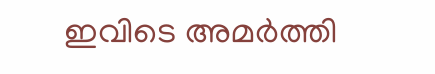ഇവിടെ അമർത്തി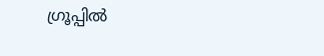ഗ്രൂപ്പിൽ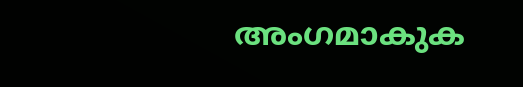അംഗമാകുക